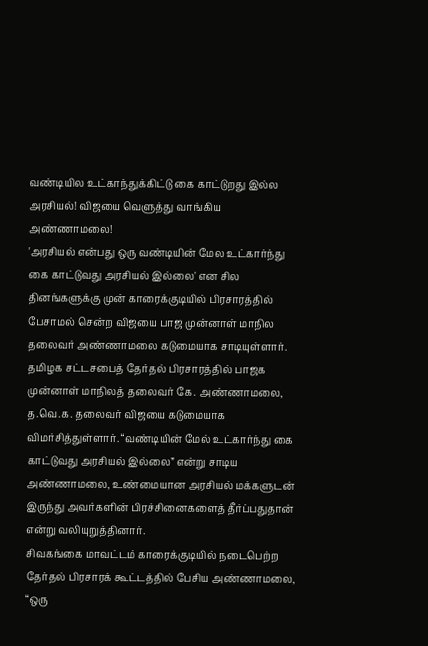வண்டியில உட்காந்துக்கிட்டு கை காட்டுறது இல்ல அரசியல்! விஜயை வெளுத்து வாங்கிய அண்ணாமலை!
'அரசியல் என்பது ஒரு வண்டியின் மேல உட்கார்ந்து கை காட்டுவது அரசியல் இல்லை' என சில தினங்களுக்கு முன் காரைக்குடியில் பிரசாரத்தில் பேசாமல் சென்ற விஜயை பாஜ முன்னாள் மாநில தலைவர் அண்ணாமலை கடுமையாக சாடியுள்ளார்.
தமிழக சட்டசபைத் தேர்தல் பிரசாரத்தில் பாஜக முன்னாள் மாநிலத் தலைவர் கே. அண்ணாமலை, த.வெ.க. தலைவர் விஜயை கடுமையாக விமர்சித்துள்ளார். “வண்டியின் மேல் உட்கார்ந்து கை காட்டுவது அரசியல் இல்லை” என்று சாடிய அண்ணாமலை, உண்மையான அரசியல் மக்களுடன் இருந்து அவர்களின் பிரச்சினைகளைத் தீர்ப்பதுதான் என்று வலியுறுத்தினார்.
சிவகங்கை மாவட்டம் காரைக்குடியில் நடைபெற்ற தேர்தல் பிரசாரக் கூட்டத்தில் பேசிய அண்ணாமலை, “ஒரு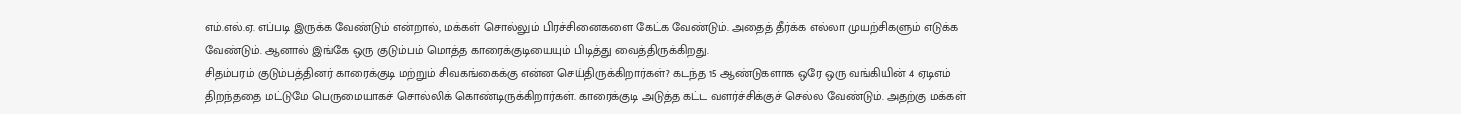எம்.எல்.ஏ. எப்படி இருக்க வேண்டும் என்றால், மக்கள் சொல்லும் பிரச்சினைகளை கேட்க வேண்டும். அதைத் தீர்க்க எல்லா முயற்சிகளும் எடுக்க வேண்டும். ஆனால் இங்கே ஒரு குடும்பம் மொத்த காரைக்குடியையும் பிடித்து வைத்திருக்கிறது.
சிதம்பரம் குடும்பத்தினர் காரைக்குடி மற்றும் சிவகங்கைக்கு என்ன செய்திருக்கிறார்கள்? கடந்த 15 ஆண்டுகளாக ஒரே ஒரு வங்கியின் 4 ஏடிஎம் திறந்ததை மட்டுமே பெருமையாகச் சொல்லிக் கொண்டிருக்கிறார்கள். காரைக்குடி அடுத்த கட்ட வளர்ச்சிக்குச் செல்ல வேண்டும். அதற்கு மக்கள்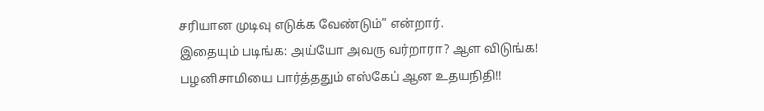சரியான முடிவு எடுக்க வேண்டும்” என்றார்.
இதையும் படிங்க: அய்யோ அவரு வர்றாரா? ஆள விடுங்க! பழனிசாமியை பார்த்ததும் எஸ்கேப் ஆன உதயநிதி!!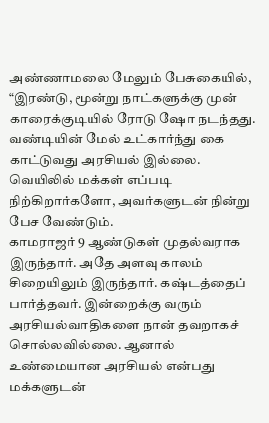அண்ணாமலை மேலும் பேசுகையில், “இரண்டு, மூன்று நாட்களுக்கு முன் காரைக்குடியில் ரோடு ஷோ நடந்தது. வண்டியின் மேல் உட்கார்ந்து கை காட்டுவது அரசியல் இல்லை. வெயிலில் மக்கள் எப்படி நிற்கிறார்களோ, அவர்களுடன் நின்று பேச வேண்டும்.
காமராஜர் 9 ஆண்டுகள் முதல்வராக இருந்தார். அதே அளவு காலம் சிறையிலும் இருந்தார். கஷ்டத்தைப் பார்த்தவர். இன்றைக்கு வரும் அரசியல்வாதிகளை நான் தவறாகச் சொல்லவில்லை. ஆனால் உண்மையான அரசியல் என்பது மக்களுடன்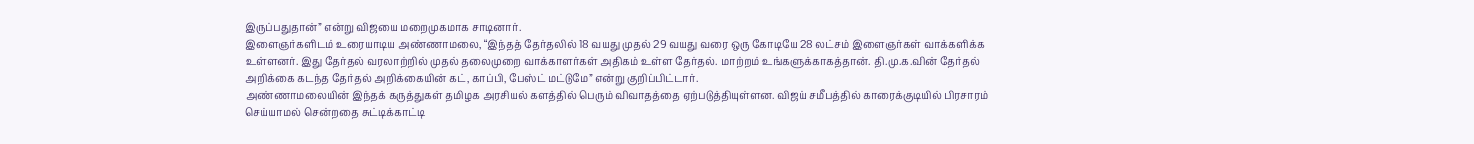இருப்பதுதான்” என்று விஜயை மறைமுகமாக சாடினார்.
இளைஞர்களிடம் உரையாடிய அண்ணாமலை, “இந்தத் தேர்தலில் 18 வயது முதல் 29 வயது வரை ஒரு கோடியே 28 லட்சம் இளைஞர்கள் வாக்களிக்க உள்ளனர். இது தேர்தல் வரலாற்றில் முதல் தலைமுறை வாக்காளர்கள் அதிகம் உள்ள தேர்தல். மாற்றம் உங்களுக்காகத்தான். தி.மு.க.வின் தேர்தல் அறிக்கை கடந்த தேர்தல் அறிக்கையின் கட், காப்பி, பேஸ்ட் மட்டுமே” என்று குறிப்பிட்டார்.
அண்ணாமலையின் இந்தக் கருத்துகள் தமிழக அரசியல் களத்தில் பெரும் விவாதத்தை ஏற்படுத்தியுள்ளன. விஜய் சமீபத்தில் காரைக்குடியில் பிரசாரம் செய்யாமல் சென்றதை சுட்டிக்காட்டி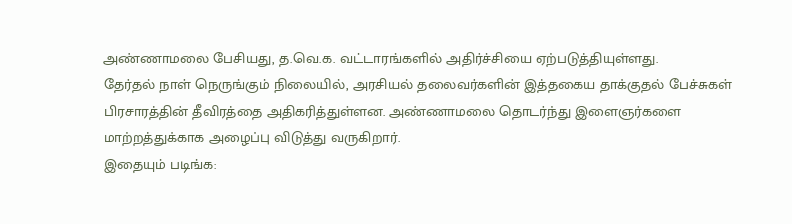அண்ணாமலை பேசியது, த.வெ.க. வட்டாரங்களில் அதிர்ச்சியை ஏற்படுத்தியுள்ளது.
தேர்தல் நாள் நெருங்கும் நிலையில், அரசியல் தலைவர்களின் இத்தகைய தாக்குதல் பேச்சுகள் பிரசாரத்தின் தீவிரத்தை அதிகரித்துள்ளன. அண்ணாமலை தொடர்ந்து இளைஞர்களை மாற்றத்துக்காக அழைப்பு விடுத்து வருகிறார்.
இதையும் படிங்க: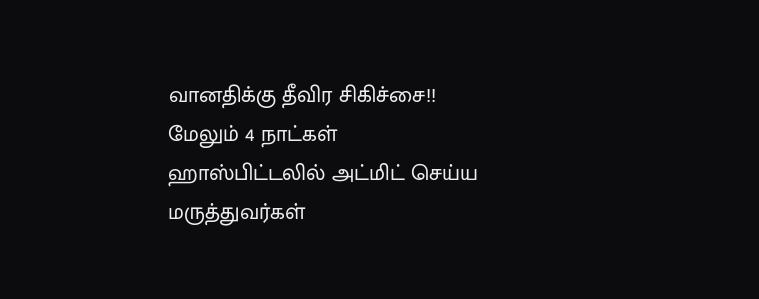வானதிக்கு தீவிர சிகிச்சை!! மேலும் 4 நாட்கள் ஹாஸ்பிட்டலில் அட்மிட் செய்ய மருத்துவர்கள்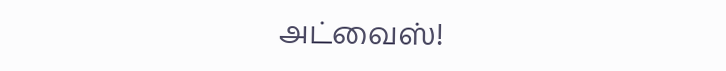அட்வைஸ்!